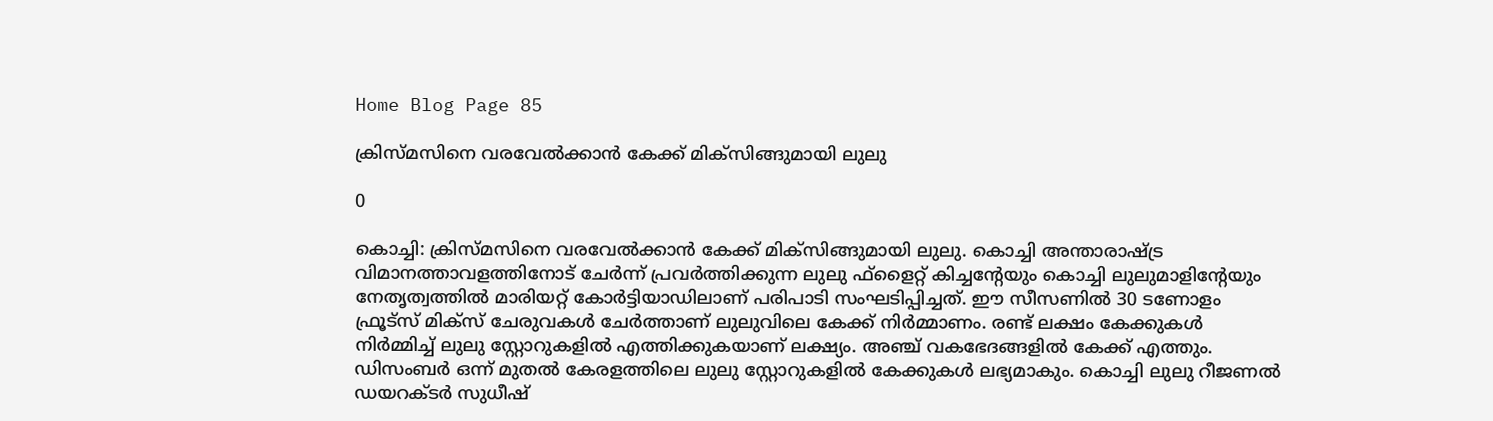Home Blog Page 85

ക്രിസ്മസിനെ വരവേൽക്കാൻ കേക്ക് മിക്സിങ്ങുമായി ലുലു

0

കൊച്ചി: ക്രിസ്മസിനെ വരവേൽക്കാൻ കേക്ക് മിക്സിങ്ങുമായി ലുലു. കൊച്ചി അന്താരാഷ്ട്ര വിമാനത്താവളത്തിനോട് ചേർന്ന് പ്രവർത്തിക്കുന്ന ലുലു ഫ്ളൈറ്റ് കിച്ചന്റേയും കൊച്ചി ലുലുമാളിന്റേയും നേതൃത്വത്തിൽ മാരിയറ്റ് കോർട്ടിയാഡിലാണ് പരിപാടി സംഘടിപ്പിച്ചത്. ഈ സീസണിൽ 30 ടണോളം ഫ്രൂട്സ് മിക്സ് ചേരുവകൾ ചേർത്താണ് ലുലുവിലെ കേക്ക് നിർമ്മാണം. രണ്ട് ലക്ഷം കേക്കുകൾ നിർമ്മിച്ച് ലുലു സ്റ്റോറുകളിൽ എത്തിക്കുകയാണ് ലക്ഷ്യം. അഞ്ച് വകഭേദങ്ങളിൽ കേക്ക് എത്തും. ഡിസംബർ ഒന്ന് മുതൽ കേരളത്തിലെ ലുലു സ്റ്റോറുകളിൽ കേക്കുകൾ ലഭ്യമാകും. കൊച്ചി ലുലു റീജണൽ ഡയറക്ടർ സുധീഷ്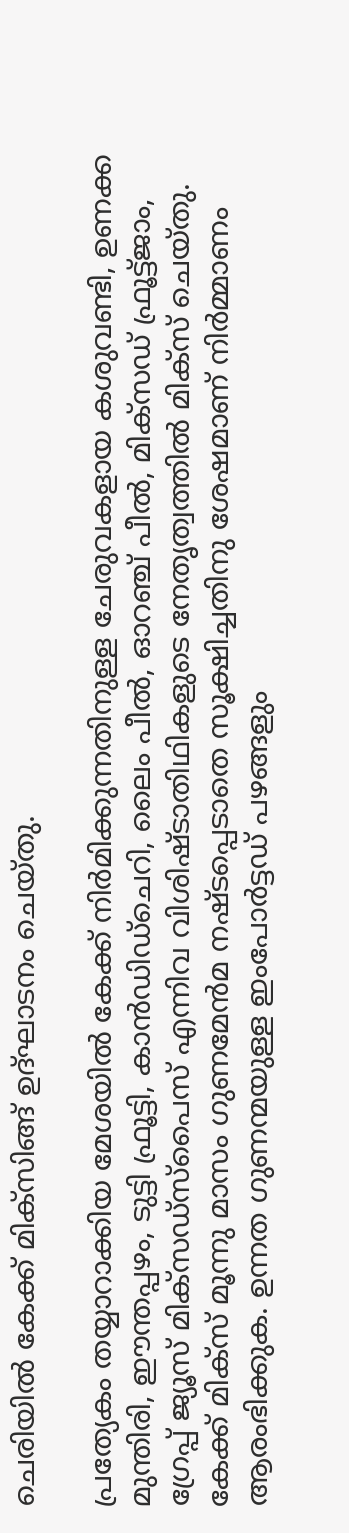ചെരിയിൽ കേക്ക് മിക്സിങ്ങ് ഉദ്ഘാടനം ചെയ്തു.

പ്രത്യേകം തയ്യാറാക്കിയ മേശയിൽ കേക്ക് നിര്‍മിക്കുന്നതിനുള്ള ചേരുവകളായ കശുവണ്ടി, ഉണക്ക മുന്തിരി, ഈന്തപ്പഴം, ടുട്ടി ഫ്രൂട്ടി, കാന്‍ഡിഡ്ചെറി, ലൈം പീല്‍, ഓറഞ്ച് പീല്‍, മിക്സഡ് ഫ്രൂട്ട്ജാം, ഗ്രേപ്പ് ജ്യൂസ് മിക്സഡ്സ്പൈസ് എന്നിവ വിശിഷ്ടാതിഥികളുടെ നേതൃത്വത്തിൽ മിക്സ് ചെയ്തു. കേക്ക് മിക്സ് മൂന്നു മാസം ഗുണമേന്‍മ നഷ്ടപ്പെടാതെ സൂക്ഷിച്ചതിനു ശേഷമാണ് നിര്‍മ്മാണം ആരംഭിക്കുക. ഉന്നത ഗുണന്മയുള്ള ഇംപോർട്ടഡ് പഴങ്ങളും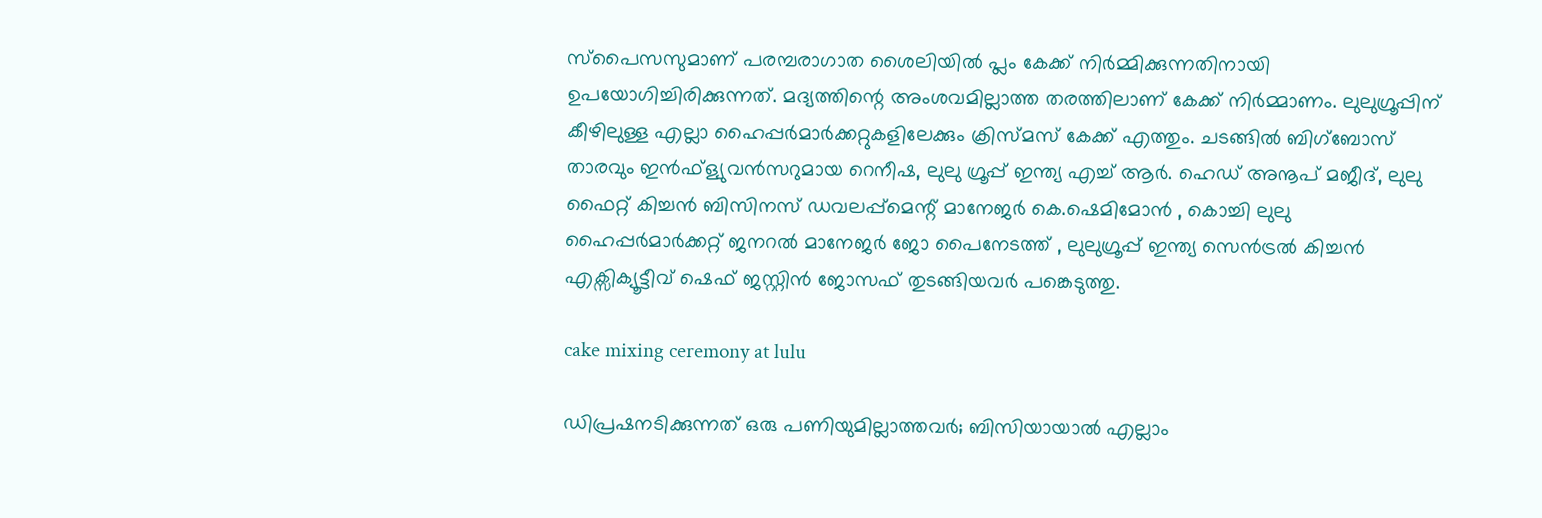സ്പൈസസുമാണ് പരമ്പരാഗാത ശൈലിയിൽ പ്ലം കേക്ക് നിർമ്മിക്കുന്നതിനായി ഉപയോഗിച്ചിരിക്കുന്നത്. മദ്യത്തിന്റെ അംശവമില്ലാത്ത തരത്തിലാണ് കേക്ക് നിര്‍മ്മാണം. ലുലുഗ്രൂപ്പിന് കീഴിലുള്ള എല്ലാ ഹൈപ്പർമാർക്കറ്റുകളിലേക്കും ക്രിസ്മസ് കേക്ക് എത്തും. ചടങ്ങിൽ ബിഗ്ബോസ് താരവും ഇൻഫ്ള്യുവൻസറുമായ റെനീഷ, ലുലു ഗ്രൂപ്പ് ഇന്ത്യ എച്ച് ആർ. ഹെഡ് അനൂപ് മജീദ്, ലുലു ഫൈറ്റ് കിച്ചൻ ബിസിനസ് ഡവലപ്പ്മെന്റ് മാനേജർ കെ.ഷെമിമോൻ , കൊച്ചി ലുലു ഹൈപ്പർമാർക്കറ്റ് ജനറൽ മാനേജർ ജോ പൈനേടത്ത് , ലുലുഗ്രൂപ്പ് ഇന്ത്യ സെൻട്രൽ കിച്ചൻ എക്സിക്യൂട്ടീവ് ഷെഫ് ജസ്റ്റിൻ ജോസഫ് തുടങ്ങിയവർ പങ്കെടുത്തു.

cake mixing ceremony at lulu

ഡിപ്രഷനടിക്കുന്നത് ഒരു പണിയുമില്ലാത്തവർ; ബിസിയായാൽ എല്ലാം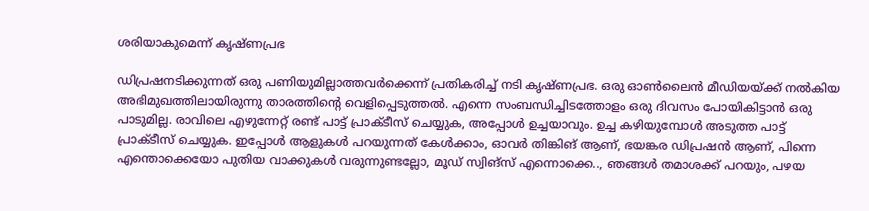ശരിയാകുമെന്ന് കൃഷ്ണപ്രഭ

ഡിപ്രഷനടിക്കുന്നത് ഒരു പണിയുമില്ലാത്തവർക്കെന്ന് പ്രതികരിച്ച് നടി കൃഷ്ണപ്രഭ. ഒരു ഓൺലൈൻ മീഡിയയ്ക്ക് നൽകിയ അഭിമുഖത്തിലായിരുന്നു താരത്തിന്റെ വെളിപ്പെടുത്തൽ. എന്നെ സംബന്ധിച്ചിടത്തോളം ഒരു ദിവസം പോയികിട്ടാന്‍ ഒരു പാടുമില്ല. രാവിലെ എഴുന്നേറ്റ് രണ്ട് പാട്ട് പ്രാക്ടീസ് ചെയ്യുക, അപ്പോള്‍ ഉച്ചയാവും. ഉച്ച കഴിയുമ്പോള്‍ അടുത്ത പാട്ട് പ്രാക്ടീസ് ചെയ്യുക. ഇപ്പോള്‍ ആളുകള്‍ പറയുന്നത് കേള്‍ക്കാം, ഓവർ തിങ്കിങ് ആണ്, ഭയങ്കര ഡിപ്രഷന്‍ ആണ്, പിന്നെ എന്തൊക്കെയോ പുതിയ വാക്കുകള്‍ വരുന്നുണ്ടല്ലോ, മൂഡ് സ്വിങ്സ് എന്നൊക്കെ.., ഞങ്ങള്‍ തമാശക്ക് പറയും, പഴയ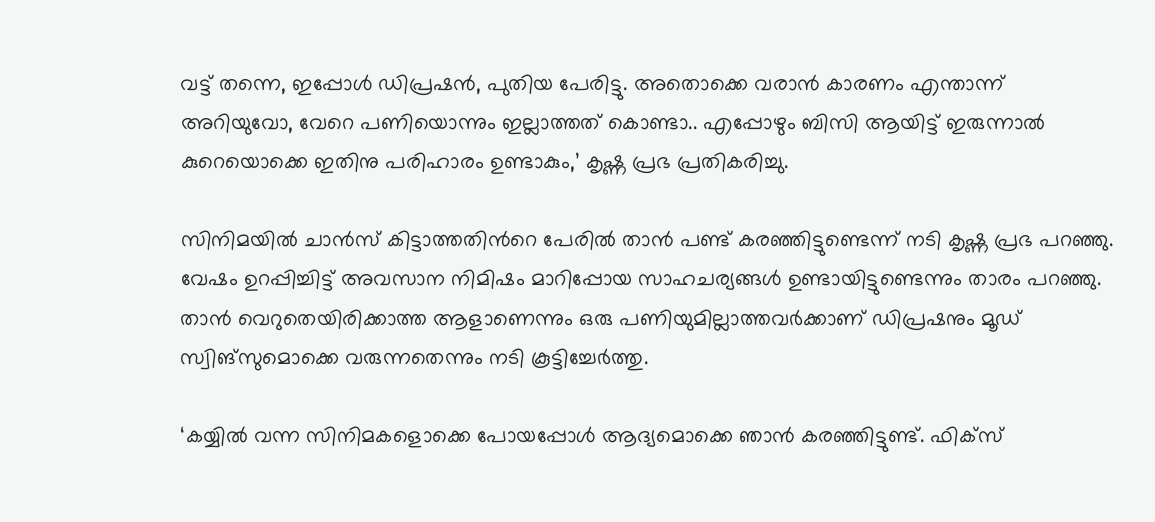വട്ട് തന്നെ, ഇപ്പോള്‍ ഡിപ്രഷന്‍, പുതിയ പേരിട്ടു. അതൊക്കെ വരാന്‍ കാരണം എന്താന്ന് അറിയുവോ, വേറെ പണിയൊന്നും ഇല്ലാത്തത് കൊണ്ടാ.. എപ്പോഴും ബിസി ആയിട്ട് ഇരുന്നാൽ കുറെയൊക്കെ ഇതിനു പരിഹാരം ഉണ്ടാകും,’ കൃഷ്ണ പ്രഭ പ്രതികരിച്ചു.

സിനിമയില്‍ ചാന്‍സ് കിട്ടാത്തതിന്‍റെ പേരില്‍ താന്‍ പണ്ട് കരഞ്ഞിട്ടുണ്ടെന്ന് നടി കൃഷ്ണ പ്രഭ പറഞ്ഞു. വേഷം ഉറപ്പിച്ചിട്ട് അവസാന നിമിഷം മാറിപ്പോയ സാഹചര്യങ്ങള്‍ ഉണ്ടായിട്ടുണ്ടെന്നും താരം പറഞ്ഞു. താന്‍ വെറുതെയിരിക്കാത്ത ആളാണെന്നും ഒരു പണിയുമില്ലാത്തവര്‍ക്കാണ് ഡിപ്രഷനും മൂഡ് സ്വിങ്സുമൊക്കെ വരുന്നതെന്നും നടി കൂട്ടിച്ചേര്‍ത്തു.

‘കയ്യില്‍ വന്ന സിനിമകളൊക്കെ പോയപ്പോള്‍ ആദ്യമൊക്കെ ഞാന്‍ കരഞ്ഞിട്ടുണ്ട്. ഫിക്സ്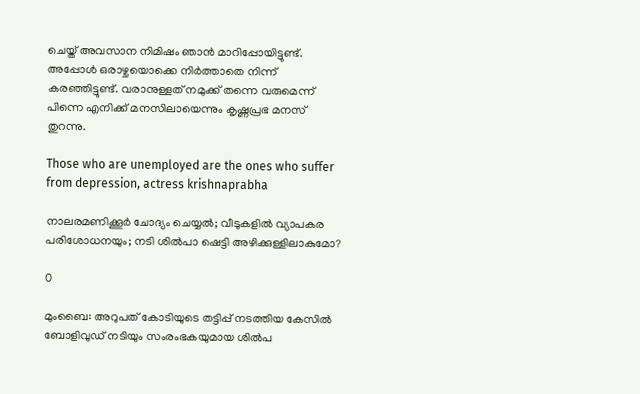ചെയ്ത് അവസാന നിമിഷം ഞാന്‍ മാറിപ്പോയിട്ടുണ്ട്. അപ്പോള്‍ ഒരാഴ്ചയൊക്കെ നിര്‍ത്താതെ നിന്ന് കരഞ്ഞിട്ടുണ്ട്. വരാനുള്ളത് നമുക്ക് തന്നെ വരുമെന്ന് പിന്നെ എനിക്ക് മനസിലായെന്നും കൃഷ്ണപ്രഭ മനസ് തുറന്നു.

Those who are unemployed are the ones who suffer from depression, actress krishnaprabha

നാലരമണിക്കൂർ ചോദ്യം ചെയ്യൽ; വീടുകളിൽ വ്യാപകര പരിശോധനയും; നടി ശിൽപാ ഷെട്ടി അഴിക്കുള്ളിലാകുമോ?

0

മുംബൈ: അറുപത് കോടിയുടെ തട്ടിപ്പ് നടത്തിയ കേസിൽ ബോളിവുഡ് നടിയും സംരംഭകയുമായ ശില്‍പ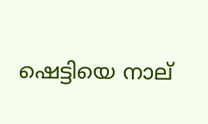ഷെട്ടിയെ നാല്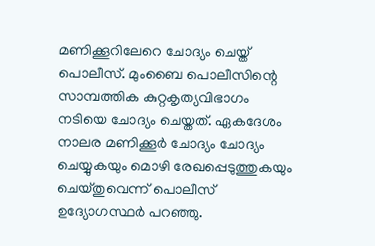മണിക്കൂറിലേറെ ചോദ്യം ചെയ്ത് പൊലീസ്. മുംബൈ പൊലീസിന്റെ സാമ്പത്തിക കുറ്റകൃത്യവിഭാഗം നടിയെ ചോദ്യം ചെയ്തത്. ഏകദേശം നാലര മണിക്കൂർ ചോദ്യം ചോദ്യം ചെയ്യുകയും മൊഴി രേഖപ്പെടുത്തുകയും ചെയ്തുവെന്ന് പൊലീസ് ഉദ്യോഗസ്ഥർ പറഞ്ഞു.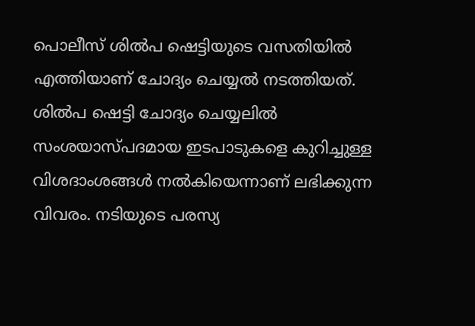പൊലീസ് ശിൽപ ഷെട്ടിയുടെ വസതിയിൽ എത്തിയാണ് ചോദ്യം ചെയ്യല്‍ നടത്തിയത്. ശിൽപ ഷെട്ടി ചോദ്യം ചെയ്യലിൽ സംശയാസ്പദമായ ഇടപാടുകളെ കുറിച്ചുള്ള വിശദാംശങ്ങള്‍ നല്‍കിയെന്നാണ് ലഭിക്കുന്ന വിവരം. നടിയുടെ പരസ്യ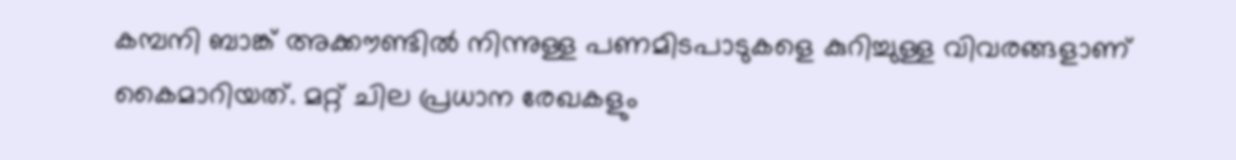കമ്പനി ബാങ്ക് അക്കൗണ്ടില്‍ നിന്നുള്ള പണമിടപാടുകളെ കുറിച്ചുള്ള വിവരങ്ങളാണ് കൈമാറിയത്. മറ്റ് ചില പ്രധാന രേഖകളും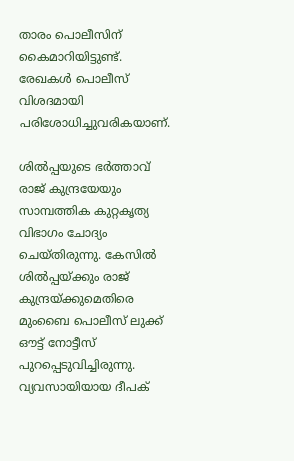താരം പൊലീസിന് കൈമാറിയിട്ടുണ്ട്. രേഖകൾ പൊലീസ് വിശദമായി പരിശോധിച്ചുവരികയാണ്.

ശില്‍പ്പയുടെ ഭര്‍ത്താവ് രാജ് കുന്ദ്രയേയും സാമ്പത്തിക കുറ്റകൃത്യ വിഭാഗം ചോദ്യം ചെയ്തിരുന്നു. കേസില്‍ ശില്‍പ്പയ്ക്കും രാജ് കുന്ദ്രയ്ക്കുമെതിരെ മുംബൈ പൊലീസ് ലുക്ക് ഔട്ട് നോട്ടീസ് പുറപ്പെടുവിച്ചിരുന്നു. വ്യവസായിയായ ദീപക്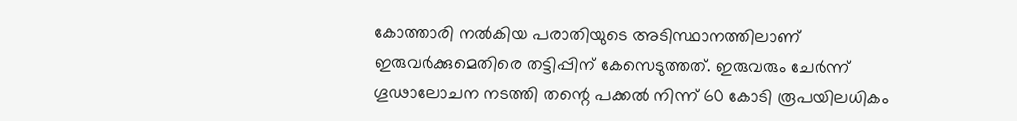കോത്താരി നൽകിയ പരാതിയുടെ അടിസ്ഥാനത്തിലാണ് ഇരുവർക്കുമെതിരെ തട്ടിപ്പിന് കേസെടുത്തത്. ഇരുവരും ചേർന്ന് ഗൂഢാലോചന നടത്തി തന്റെ പക്കല്‍ നിന്ന് 60 കോടി രൂപയിലധികം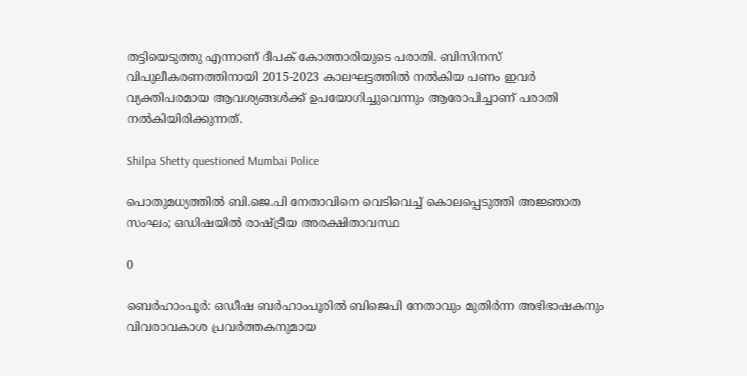തട്ടിയെടുത്തു എന്നാണ് ദീപക് കോത്താരിയുടെ പരാതി. ബിസിനസ് വിപുലീകരണത്തിനായി 2015-2023 കാലഘട്ടത്തിൽ നല്‍കിയ പണം ഇവര്‍ വ്യക്തിപരമായ ആവശ്യങ്ങള്‍ക്ക് ഉപയോഗിച്ചുവെന്നും ആരോപിച്ചാണ് പരാതി നൽകിയിരിക്കുന്നത്.

Shilpa Shetty questioned Mumbai Police

പൊതുമധ്യത്തിൽ ബി.ജെ.പി നേതാവിനെ വെടിവെച്ച് കൊലപ്പെടുത്തി അജ്ഞാത സംഘം; ഒഡിഷയിൽ രാഷ്ട്രീയ അരക്ഷിതാവസ്ഥ

0

ബെര്‍ഹാംപൂര്‍: ഒഡീഷ ബര്‍ഹാംപൂരില്‍ ബിജെപി നേതാവും മുതിര്‍ന്ന അഭിഭാഷകനും വിവരാവകാശ പ്രവര്‍ത്തകനുമായ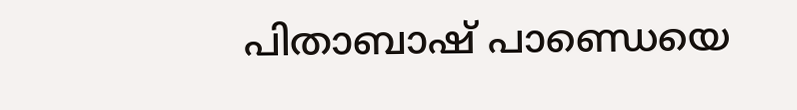പിതാബാഷ് പാണ്ഡെയെ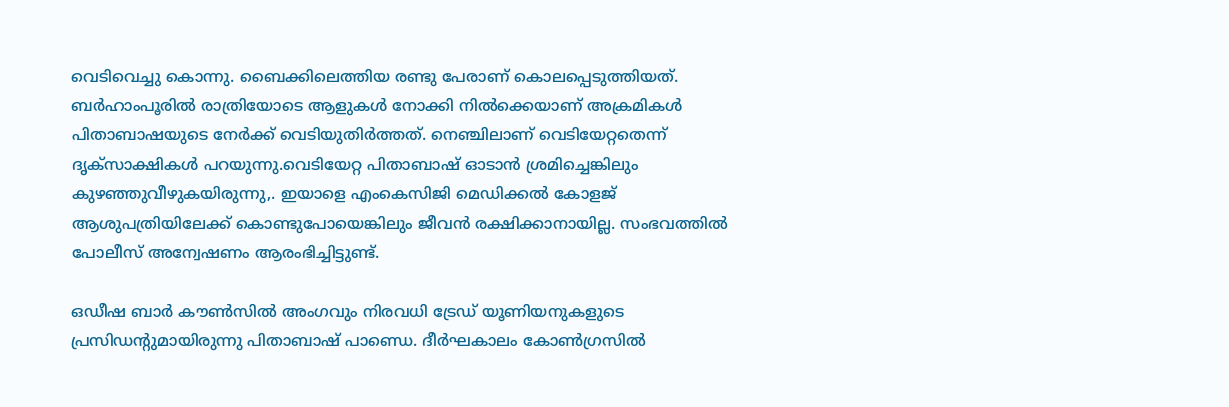വെടിവെച്ചു കൊന്നു. ബൈക്കിലെത്തിയ രണ്ടു പേരാണ് കൊലപ്പെടുത്തിയത്. ബര്‍ഹാംപൂരില്‍ രാത്രിയോടെ ആളുകള്‍ നോക്കി നില്‍ക്കെയാണ് അക്രമികള്‍ പിതാബാഷയുടെ നേർക്ക് വെടിയുതിർത്തത്. നെഞ്ചിലാണ് വെടിയേറ്റതെന്ന് ദൃക്സാക്ഷികൾ പറയുന്നു.വെടിയേറ്റ പിതാബാഷ് ഓടാന്‍ ശ്രമിച്ചെങ്കിലും കുഴഞ്ഞുവീഴുകയിരുന്നു,. ഇയാളെ എംകെസിജി മെഡിക്കല്‍ കോളജ് ആശുപത്രിയിലേക്ക് കൊണ്ടുപോയെങ്കിലും ജീവന്‍ രക്ഷിക്കാനായില്ല. സംഭവത്തില്‍ പോലീസ് അന്വേഷണം ആരംഭിച്ചിട്ടുണ്ട്.

ഒഡീഷ ബാര്‍ കൗണ്‍സില്‍ അംഗവും നിരവധി ട്രേഡ് യൂണിയനുകളുടെ പ്രസിഡന്റുമായിരുന്നു പിതാബാഷ് പാണ്ഡെ. ദീര്‍ഘകാലം കോണ്‍ഗ്രസില്‍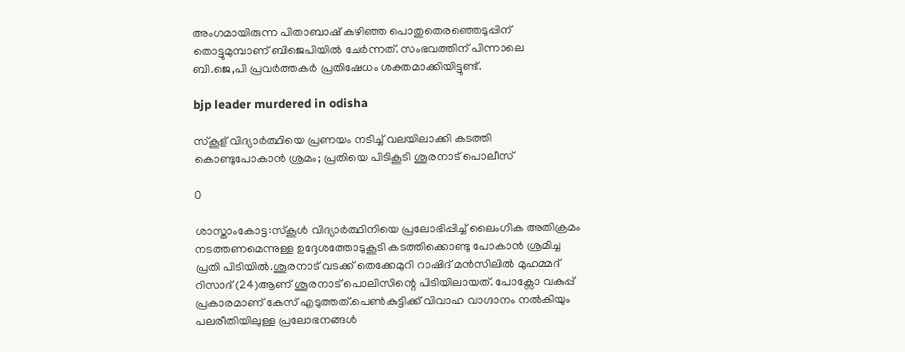അംഗമായിരുന്ന പിതാബാഷ് കഴിഞ്ഞ പൊതുതെരഞ്ഞെടുപ്പിന് തൊട്ടുമുമ്പാണ് ബിജെപിയില്‍ ചേര്‍ന്നത്. സംഭവത്തിന് പിന്നാലെ ബി.ജെ,പി പ്രവർത്തകർ പ്രതിഷേധം ശക്തമാക്കിയിട്ടുണ്ട്.

bjp leader murdered in odisha

സ്കൂള്‌‍ വിദ്യാർത്ഥിയെ പ്രണയം നടിച്ച് വലയിലാക്കി കടത്തി കൊണ്ടുപോകാൻ ശ്രമം; പ്രതിയെ പിടികൂടി ശൂരനാട് പൊലീസ്

0

ശാസ്താംകോട്ട:സ്കൂൾ വിദ്യാർത്ഥിനിയെ പ്രലോഭിപ്പിച്ച് ലൈംഗിക അതിക്രമം നടത്തണമെന്നുള്ള ഉദ്ദേശത്തോടുകൂടി കടത്തിക്കൊണ്ടു പോകാൻ ശ്രമിച്ച പ്രതി പിടിയിൽ.ശൂരനാട് വടക്ക് തെക്കേമുറി റാഷിദ് മൻസിലിൽ മുഹമ്മദ് റിസാദ് (24)ആണ് ശൂരനാട് പൊലിസിന്റെ പിടിയിലായത്. പോക്സോ വകുപ്പ് പ്രകാരമാണ് കേസ് എടുത്തത്.പെൺകുട്ടിക്ക് വിവാഹ വാഗ്ദാനം നൽകിയും പലരീതിയിലുള്ള പ്രലോഭനങ്ങൾ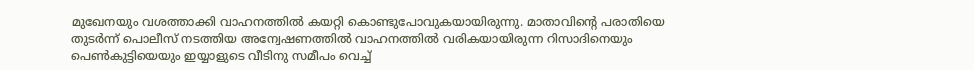മുഖേനയും വശത്താക്കി വാഹനത്തിൽ കയറ്റി കൊണ്ടുപോവുകയായിരുന്നു. മാതാവിന്റെ പരാതിയെ തുടർന്ന് പൊലീസ് നടത്തിയ അന്വേഷണത്തിൽ വാഹനത്തിൽ വരികയായിരുന്ന റിസാദിനെയും പെൺകുട്ടിയെയും ഇയ്യാളുടെ വീടിനു സമീപം വെച്ച്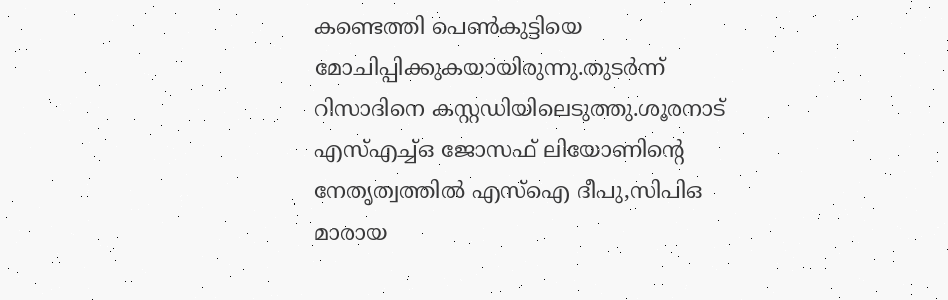കണ്ടെത്തി പെൺകുട്ടിയെ മോചിപ്പിക്കുകയായിരുന്നു.തുടർന്ന് റിസാദിനെ കസ്റ്റഡിയിലെടുത്തു.ശൂരനാട് എസ്എച്ച്ഒ ജോസഫ് ലിയോണിന്റെ നേതൃത്വത്തിൽ എസ്ഐ ദീപു,സിപിഒ മാരായ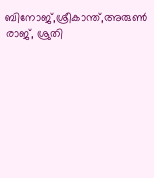ബിനോജ്,ശ്രീകാന്ത്,അരുൺ രാജ്, ശ്രുതി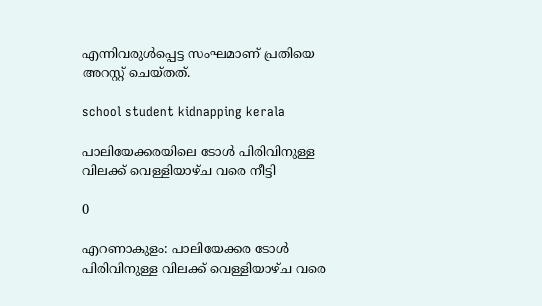എന്നിവരുൾപ്പെട്ട സംഘമാണ് പ്രതിയെ അറസ്റ്റ് ചെയ്തത്.

school student kidnapping kerala

പാലിയേക്കരയിലെ ടോള്‍ പിരിവിനുള്ള വിലക്ക് വെള്ളിയാഴ്ച വരെ നീട്ടി

0

എറണാകുളം: പാലിയേക്കര ടോള്‍ പിരിവിനുള്ള വിലക്ക് വെള്ളിയാഴ്ച വരെ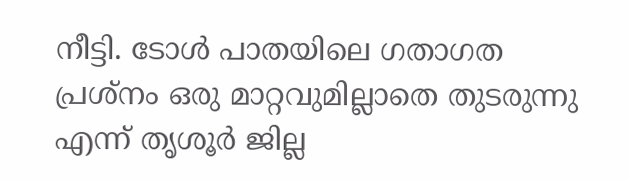നീട്ടി. ടോൾ പാതയിലെ ഗതാഗത പ്രശ്നം ഒരു മാറ്റവുമില്ലാതെ തുടരുന്നു എന്ന് തൃശൂർ ജില്ല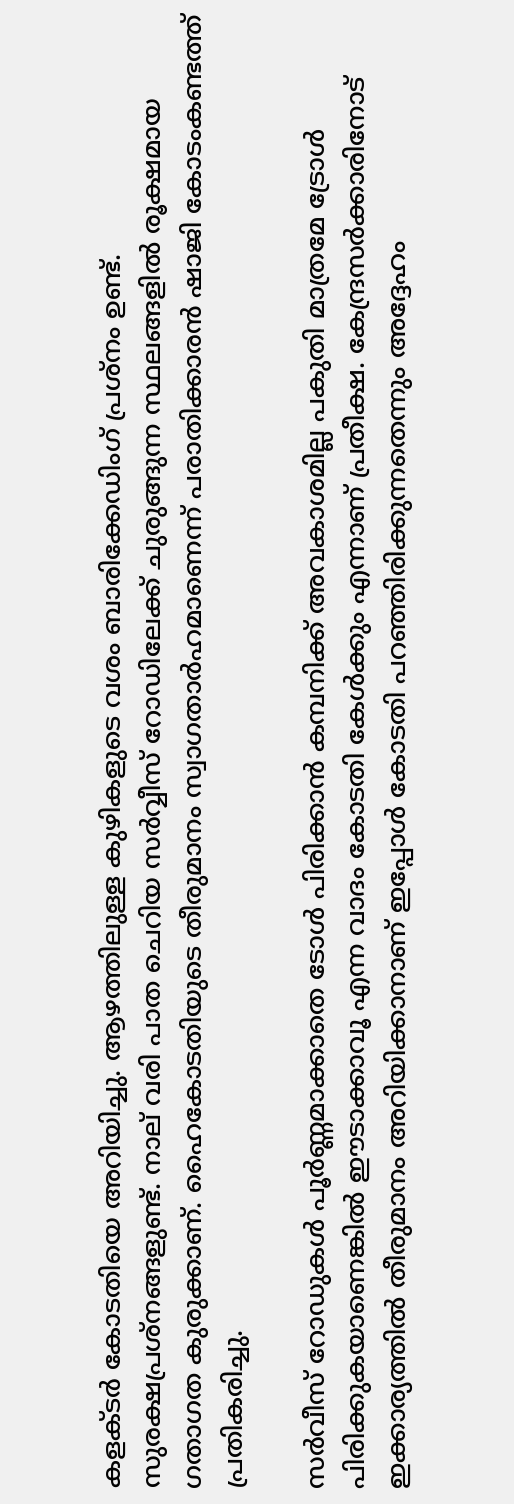കളക്ടർ കോടതിയെ അറിയിച്ചു. ആഴത്തിലുള്ള കുഴികളുടെ വശം ബാരിക്കേഡിംഗ് പ്രശ്നം ഉണ്ട്. സുരക്ഷപ്രശ്നങ്ങളുണ്ട്. നാല് വരി പാത ചെറിയ സർവ്വീസ് റോഡിലേക്ക് ചുരുങ്ങുന്ന സ്ഥലങ്ങളിൽ രൂക്ഷമായ ഗതാഗത കുരുക്കാണ്. ഹൈകോടതിയുടെ തീരുമാനം സ്വാഗതാർഹമാണെന്ന് പരാതിക്കാരൻ ഷാജി കോടംകണ്ടത്ത് പ്രതികരിച്ചു.

സർവീസ് റോഡുകൾ പൂർണ്ണമാക്കാതെ ടോൾ പിരിക്കാൻ കമ്പനിക്ക് അവകാശമില്ല പകുതി മാത്രമേ ട്രോൾ പിരിക്കുകയാണെങ്കിൽ ഈടാക്കാവൂ എന്ന വാദം കോടതി കേൾക്കും എന്നാണ് പ്രതീക്ഷ. കേന്ദ്രസർക്കാരിനോട് ഇക്കാര്യത്തിൽ തീരുമാനം അറിയിക്കാനാണ് ഇപ്പോൾ കോടതി പറഞ്ഞിരിക്കുന്നതെന്നും അദ്ദേഹം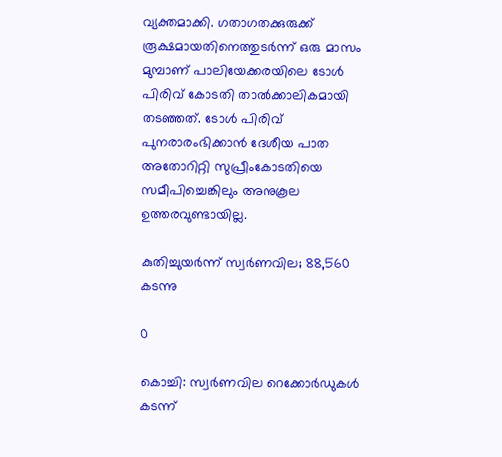വ്യക്തമാക്കി. ഗതാഗതക്കുരുക്ക് രൂക്ഷമായതിനെത്തുടർന്ന് ഒരു മാസം മുമ്പാണ് പാലിയേക്കരയിലെ ടോൾ പിരിവ് കോടതി താൽക്കാലികമായി തടഞ്ഞത്. ടോൾ പിരിവ് പുനരാരംഭിക്കാൻ ദേശീയ പാത അതോറിറ്റി സുപ്രീംകോടതിയെ സമീപിച്ചെങ്കിലും അനുകൂല ഉത്തരവുണ്ടായില്ല.

കുതിച്ചുയർന്ന് സ്വർണവില; 88,560 കടന്നു

0

കൊച്ചി: സ്വര്‍ണവില റെക്കോര്‍ഡുകള്‍ കടന്ന്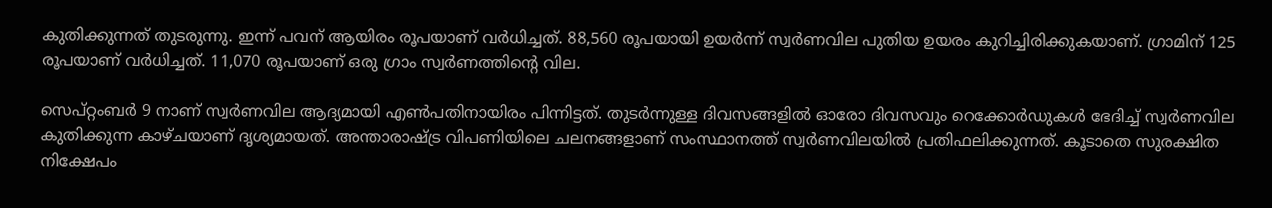കുതിക്കുന്നത് തുടരുന്നു. ഇന്ന് പവന് ആയിരം രൂപയാണ് വര്‍ധിച്ചത്. 88,560 രൂപയായി ഉയര്‍ന്ന് സ്വര്‍ണവില പുതിയ ഉയരം കുറിച്ചിരിക്കുകയാണ്. ഗ്രാമിന് 125 രൂപയാണ് വര്‍ധിച്ചത്. 11,070 രൂപയാണ് ഒരു ഗ്രാം സ്വര്‍ണത്തിന്റെ വില.

സെപ്റ്റംബര്‍ 9 നാണ് സ്വര്‍ണവില ആദ്യമായി എണ്‍പതിനായിരം പിന്നിട്ടത്. തുടര്‍ന്നുള്ള ദിവസങ്ങളില്‍ ഓരോ ദിവസവും റെക്കോര്‍ഡുകള്‍ ഭേദിച്ച് സ്വര്‍ണവില കുതിക്കുന്ന കാഴ്ചയാണ് ദൃശ്യമായത്. അന്താരാഷ്ട്ര വിപണിയിലെ ചലനങ്ങളാണ് സംസ്ഥാനത്ത് സ്വര്‍ണവിലയില്‍ പ്രതിഫലിക്കുന്നത്. കൂടാതെ സുരക്ഷിത നിക്ഷേപം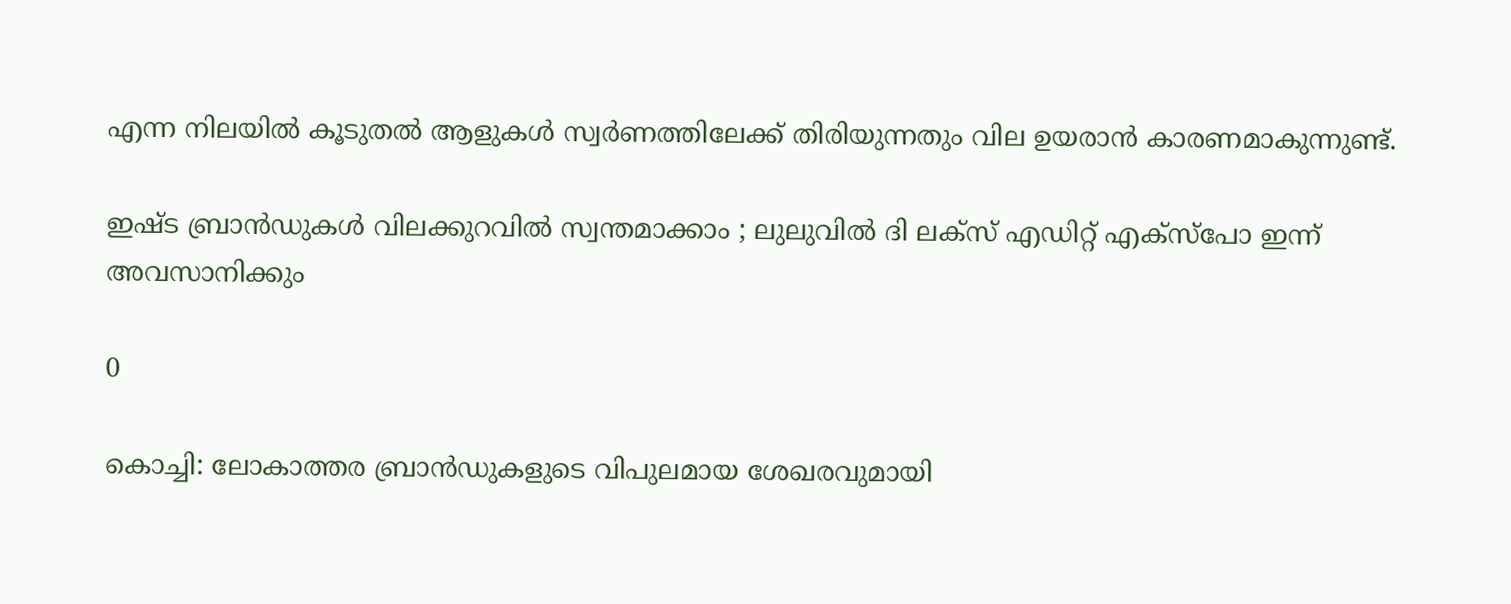എന്ന നിലയില്‍ കൂടുതല്‍ ആളുകള്‍ സ്വര്‍ണത്തിലേക്ക് തിരിയുന്നതും വില ഉയരാന്‍ കാരണമാകുന്നുണ്ട്.

ഇഷ്ട ബ്രാൻഡുകൾ വിലക്കുറവിൽ സ്വന്തമാക്കാം ; ലുലുവിൽ ദി ലക്സ് എഡിറ്റ് എക്സ്പോ ഇന്ന് അവസാനിക്കും

0

കൊച്ചി: ലോകാത്തര ബ്രാൻഡുകളുടെ വിപുലമായ ശേഖരവുമായി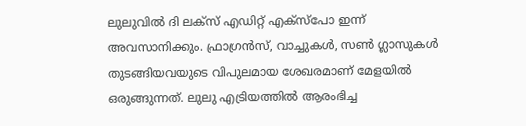ലുലുവിൽ ദി ലക്സ് എഡിറ്റ് എക്സ്പോ ഇന്ന് അവസാനിക്കും. ഫ്രാഗ്രൻസ്, വാച്ചുകൾ, സൺ ഗ്ലാസുകൾ തുടങ്ങിയവയുടെ വിപുലമായ ശേഖരമാണ് മേളയിൽ ഒരുങ്ങുന്നത്. ലുലു എട്രിയത്തിൽ ആരംഭിച്ച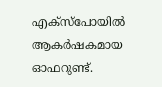എക്സ്പോയിൽ ആകർഷകമായ ഓഫറുണ്ട്.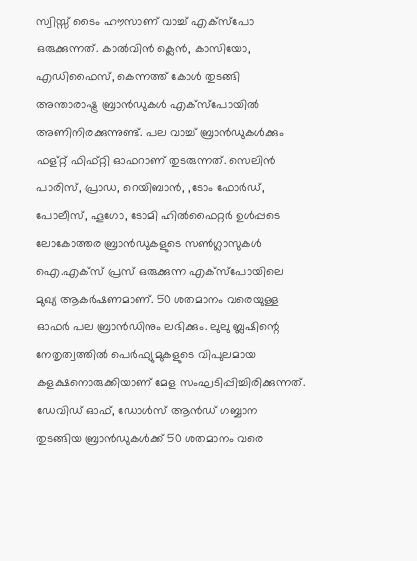സ്വിസ്സ് ടൈം ഹൗസാണ് വാച്ച് എക്സ്പോ ഒരുക്കുന്നത്. കാൽവിൻ ക്ലെൻ, കാസിയോ, എഡിഫൈസ്, കെന്നത്ത് കോൾ തുടങ്ങി അന്താരാഷ്ട്ര ബ്രാൻഡുകൾ എക്സ്പോയിൽ അണിനിരക്കുന്നുണ്ട്. പല വാച്ച് ബ്രാൻഡുകൾക്കും ഫള്റ്റ് ഫിഫ്റ്റി ഓഫറാണ് തുടരുന്നത്. സെലിൻ പാരിസ്, പ്രാഡ, റെയിബാൻ, ,ടോം ഫോർഡ്, പോലീസ്, ഹൂഗോ, ടോമി ഹിൽഫൈറ്റർ ഉൾപ്പടെ ലോകോത്തര ബ്രാൻഡുകളുടെ സൺഗ്ലാസുകൾ ഐ.എക്സ് പ്രസ് ഒരുക്കുന്ന എക്സ്പോയിലെ മുഖ്യ ആകർഷണമാണ്. 50 ശതമാനം വരെയുള്ള ഓഫർ പല ബ്രാൻഡിനും ലഭിക്കും. ലുലു ബ്ലഷിന്റെ നേതൃത്വത്തിൽ പെർഫ്യുമുകളുടെ വിപുലമായ കളക്ഷനൊരുക്കിയാണ് മേള സംഘടിപ്പിച്ചിരിക്കുന്നത്. ഡേവിഡ് ഓഫ്, ഡോൾസ് ആൻഡ് ഗബ്ബാന തുടങ്ങിയ ബ്രാൻഡുകൾക്ക് 50 ശതമാനം വരെ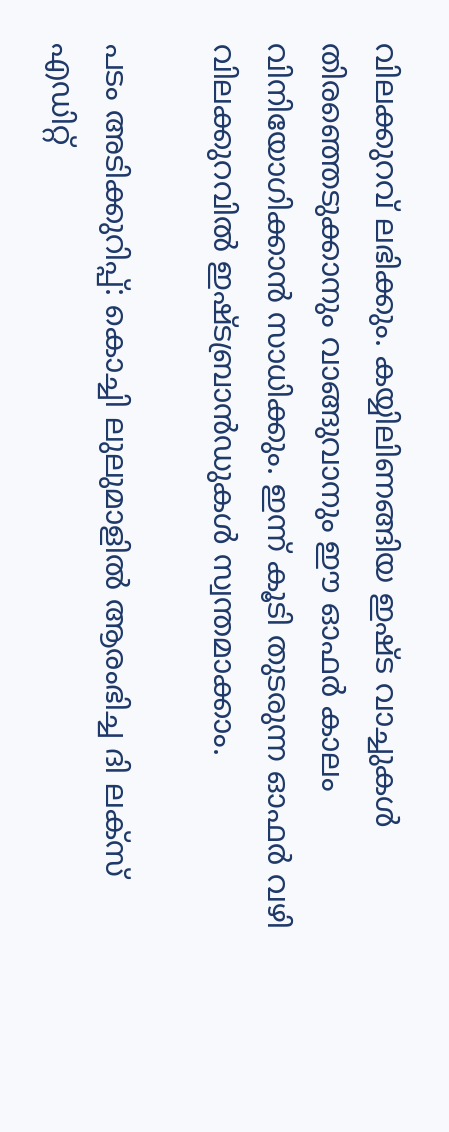വിലക്കുറവ് ലഭിക്കും. കയ്യിലിണങ്ങിയ ഇഷ്ട വാച്ചുകൾ തിരഞ്ഞെടുക്കാനും വാങ്ങുവാനും ഈ ഓഫർ കാലം വിനിയോഗിക്കാൻ സാധിക്കും. ഇന്ന് കൂടി തുടരുന്ന ഓഫർ വഴി വിലക്കുറവിൽ ഇഷ്ടബ്രാൻഡുകൾ സ്വന്തമാക്കാം.

പടം അടിക്കുറിപ്പ്: കൊച്ചി ലുലുമാളിൽ ആരംഭിച്ച ദി ലക്സ് എഡിറ്റ്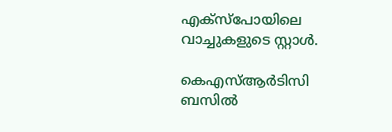എക്സ്പോയിലെ വാച്ചുകളുടെ സ്റ്റാൾ.

കെഎസ്ആർടിസി ബസിൽ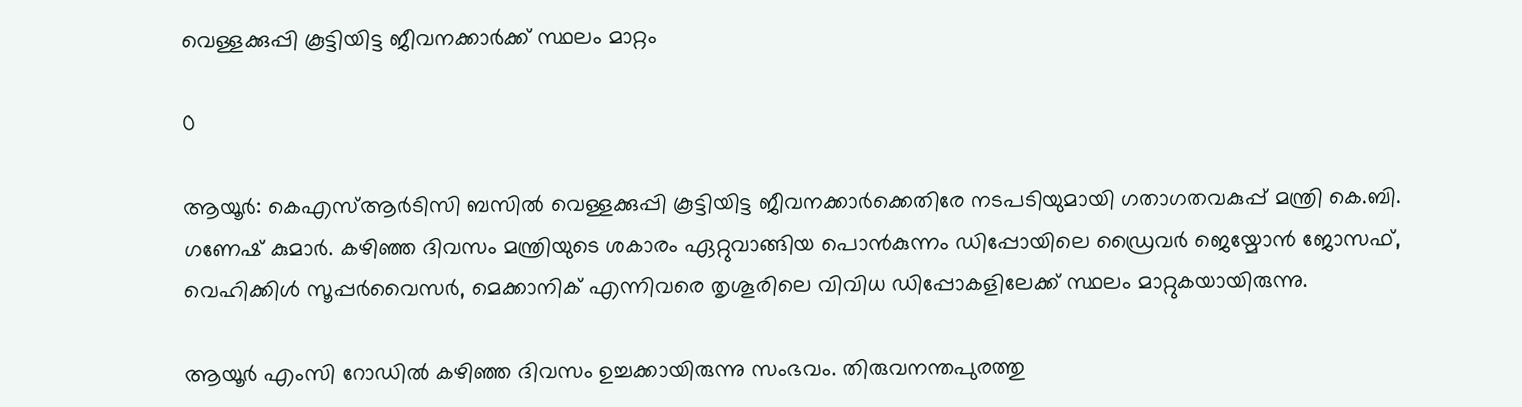വെള്ളക്കുപ്പി കൂട്ടിയിട്ട ജീവനക്കാർക്ക് സ്ഥലം മാറ്റം

0

ആയൂർ: കെഎസ്ആർടിസി ബസിൽ വെള്ളക്കുപ്പി കൂട്ടിയിട്ട ജീവനക്കാർക്കെതിരേ നടപടിയുമായി ഗതാഗതവകുപ്പ് മന്ത്രി കെ.ബി. ഗണേഷ് കുമാർ. കഴിഞ്ഞ ദിവസം മന്ത്രിയുടെ ശകാരം ഏറ്റുവാങ്ങിയ പൊൻകുന്നം ഡിപ്പോയിലെ ഡ്രൈവർ ജെയ്മോൻ ജോസഫ്, വെഹിക്കിൾ‌ സൂപ്പർവൈസർ, മെക്കാനിക് എന്നിവരെ തൃശൂരിലെ വിവിധ ഡിപ്പോകളിലേക്ക് സ്ഥലം മാറ്റുകയായിരുന്നു.

ആയൂർ എംസി റോഡിൽ കഴിഞ്ഞ ദിവസം ഉച്ചക്കായിരുന്നു സംഭവം. തിരുവനന്തപുരത്തു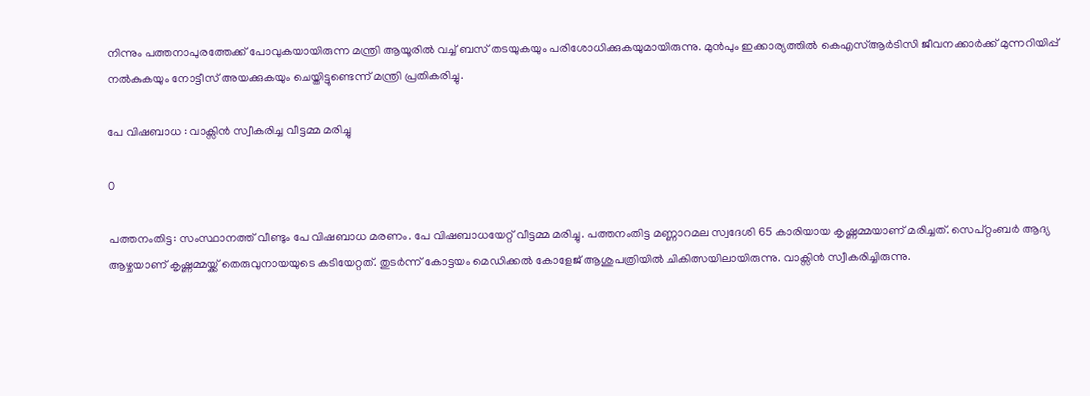നിന്നും പത്തനാപുരത്തേക്ക് പോവുകയായിരുന്ന മന്ത്രി ആയൂരിൽ വച്ച് ബസ് തടയുകയും പരിശോധിക്കുകയുമായിരുന്നു. മുൻപും ഇക്കാര്യത്തിൽ കെഎസ്ആർടിസി ജീവനക്കാർക്ക് മുന്നറിയിപ്പ് നൽകുകയും നോട്ടീസ് അയക്കുകയും ചെയ്തിട്ടുണ്ടെന്ന് മന്ത്രി പ്രതികരിച്ചു.

പേ വിഷബാധ : വാക്സിൻ സ്വീകരിച്ച വീട്ടമ്മ മരിച്ചു

0

പത്തനംതിട്ട: സംസ്ഥാനത്ത് വീണ്ടും പേ വിഷബാധ മരണം. പേ വിഷബാധയേറ്റ് വീട്ടമ്മ മരിച്ചു. പത്തനംതിട്ട മണ്ണാറമല സ്വദേശി 65 കാരിയായ കൃഷ്ണമ്മയാണ് മരിച്ചത്. സെപ്റ്റംബർ ആദ്യ ആഴ്ചയാണ് കൃഷ്ണമ്മയ്ക്ക് തെരുവുനായയുടെ കടിയേറ്റത്. തുടർന്ന് കോട്ടയം മെഡിക്കൽ കോളേജ് ആശുപത്രിയിൽ ചികിത്സയിലായിരുന്നു. വാക്സിൻ സ്വീകരിച്ചിരുന്നു.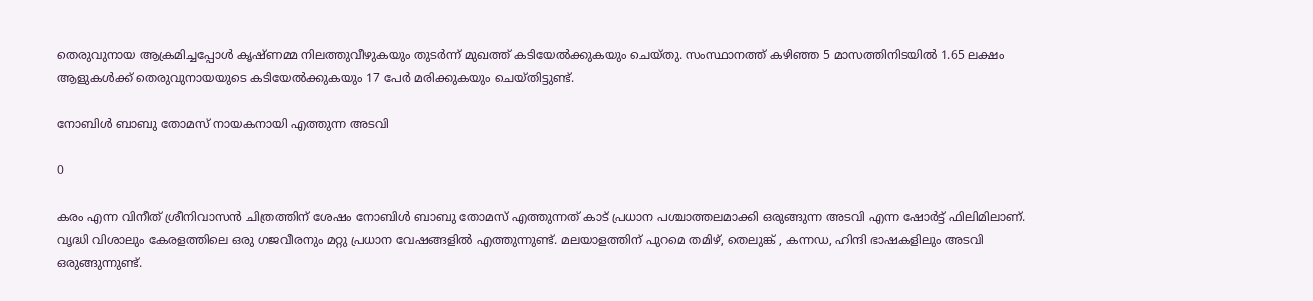തെരുവുനായ ആക്രമിച്ചപ്പോൾ കൃഷ്ണമ്മ നിലത്തുവീഴുകയും തുടർന്ന് മുഖത്ത് കടിയേൽക്കുകയും ചെയ്തു. സംസ്ഥാനത്ത് കഴിഞ്ഞ 5 മാസത്തിനിടയിൽ 1.65 ലക്ഷം ആളുകൾക്ക് തെരുവുനായയുടെ കടിയേൽക്കുകയും 17 പേർ മരിക്കുകയും ചെയ്തിട്ടുണ്ട്.

നോബിൾ ബാബു തോമസ് നായകനായി എത്തുന്ന അടവി

0

കരം എന്ന വിനീത് ശ്രീനിവാസൻ ചിത്രത്തിന് ശേഷം നോബിൾ ബാബു തോമസ് എത്തുന്നത് കാട് പ്രധാന പശ്ചാത്തലമാക്കി ഒരുങ്ങുന്ന അടവി എന്ന ഷോർട്ട് ഫിലിമിലാണ്. വൃദ്ധി വിശാലും കേരളത്തിലെ ഒരു ഗജവീരനും മറ്റു പ്രധാന വേഷങ്ങളിൽ എത്തുന്നുണ്ട്. മലയാളത്തിന് പുറമെ തമിഴ്, തെലുങ്ക് , കന്നഡ, ഹിന്ദി ഭാഷകളിലും അടവി ഒരുങ്ങുന്നുണ്ട്.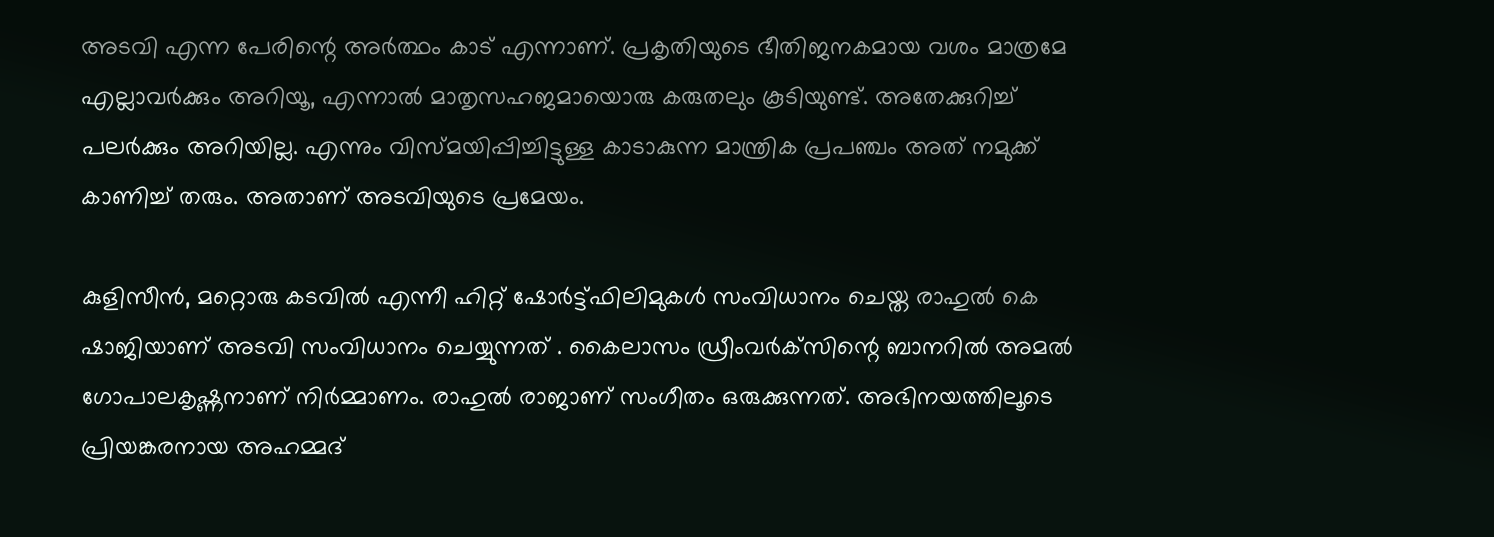അടവി എന്ന പേരിന്റെ അർത്ഥം കാട് എന്നാണ്. പ്രകൃതിയുടെ ഭീതിജനകമായ വശം മാത്രമേ എല്ലാവർക്കും അറിയൂ, എന്നാൽ മാതൃസഹജമായൊരു കരുതലും കൂടിയുണ്ട്. അതേക്കുറിച്ച് പലർ‌ക്കും അറിയില്ല. എന്നും വിസ്മയിപ്പിച്ചിട്ടുള്ള കാടാകുന്ന മാന്ത്രിക പ്രപഞ്ചം അത് നമുക്ക് കാണിച്ച് തരും. അതാണ് അടവിയുടെ പ്രമേയം.

കുളിസീൻ, മറ്റൊരു കടവിൽ എന്നീ ഹിറ്റ് ഷോർട്ട്ഫിലിമുകൾ സംവിധാനം ചെയ്ത രാഹുൽ കെ ഷാജിയാണ് അടവി സംവിധാനം ചെയ്യുന്നത് . കൈലാസം ഡ്രീംവർക്‌സിന്റെ ബാനറിൽ അമൽ ഗോപാലകൃഷ്ണനാണ് നിർമ്മാണം. രാഹുൽ രാജാണ് സംഗീതം ഒരുക്കുന്നത്. അഭിനയത്തിലൂടെ പ്രിയങ്കരനായ അഹമ്മദ്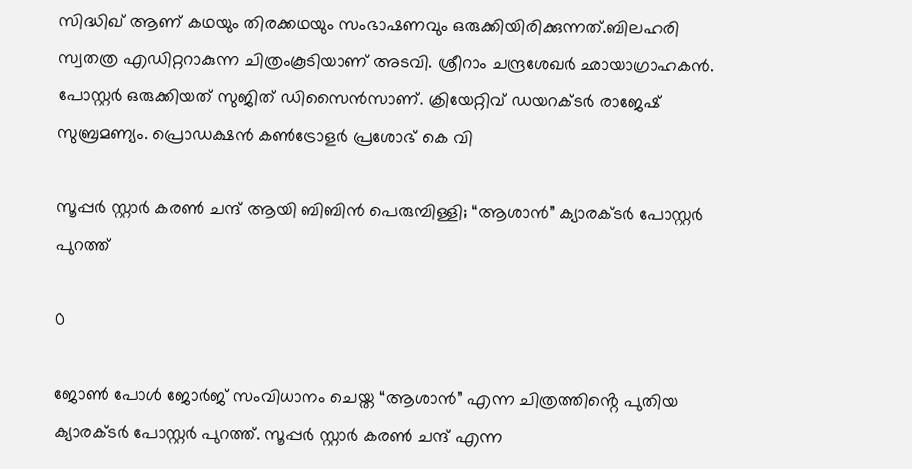സിദ്ധിഖ് ആണ് കഥയും തിരക്കഥയും സംഭാഷണവും ഒരുക്കിയിരിക്കുന്നത്.ബിലഹരി സ്വതത്ര എഡിറ്ററാകുന്ന ചിത്രംകൂടിയാണ് അടവി. ശ്രീറാം ചന്ദ്രശേഖർ ഛായാഗ്രാഹകൻ. പോസ്റ്റർ ഒരുക്കിയത് സുജിത് ഡിസൈൻസാണ്. ക്രിയേറ്റിവ് ഡയറക്ടർ രാജേഷ് സുബ്രമണ്യം. പ്രൊഡക്ഷൻ കൺട്രോളർ പ്രശോഭ് കെ വി

സൂപ്പർ സ്റ്റാർ കരൺ ചന്ദ് ആയി ബിബിൻ പെരുമ്പിള്ളി; “ആശാൻ” ക്യാരക്ടർ പോസ്റ്റർ പുറത്ത്

0

ജോൺ പോൾ ജോർജ് സംവിധാനം ചെയ്ത “ആശാൻ” എന്ന ചിത്രത്തിൻ്റെ പുതിയ ക്യാരക്ടർ പോസ്റ്റർ പുറത്ത്. സൂപ്പർ സ്റ്റാർ കരൺ ചന്ദ് എന്ന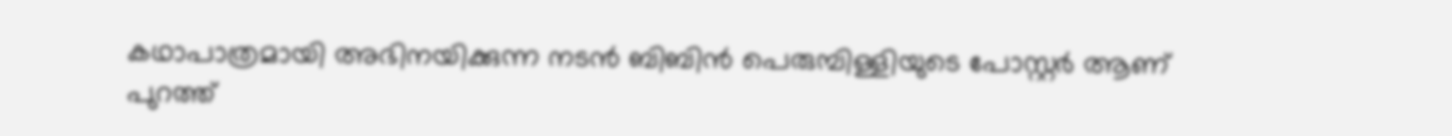കഥാപാത്രമായി അഭിനയിക്കുന്ന നടൻ ബിബിൻ പെരുമ്പിള്ളിയുടെ പോസ്റ്റർ ആണ് പുറത്ത്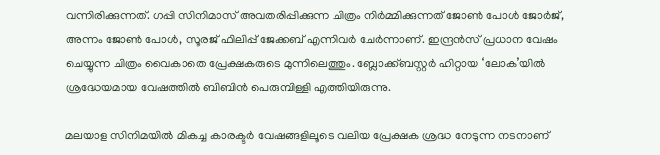വന്നിരിക്കുന്നത്. ഗപ്പി സിനിമാസ് അവതരിപ്പിക്കുന്ന ചിത്രം നിർമ്മിക്കുന്നത് ജോൺ പോൾ ജോർജ്, അന്നം ജോൺ പോൾ, സൂരജ് ഫിലിപ്പ് ജേക്കബ് എന്നിവർ ചേർന്നാണ്. ഇന്ദ്രൻസ് പ്രധാന വേഷം ചെയ്യുന്ന ചിത്രം വൈകാതെ പ്രേക്ഷകരുടെ മുന്നിലെത്തും. ബ്ലോക്ക്ബസ്റ്റർ ഹിറ്റായ ‘ലോക’യിൽ ശ്രദ്ധേയമായ വേഷത്തിൽ ബിബിൻ പെരുമ്പിള്ളി എത്തിയിരുന്നു.

മലയാള സിനിമയിൽ മികച്ച കാരക്ടർ വേഷങ്ങളിലൂടെ വലിയ പ്രേക്ഷക ശ്രദ്ധ നേടുന്ന നടനാണ്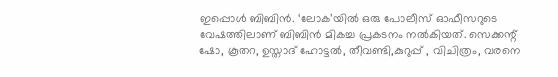ഇപ്പൊൾ ബിബിൻ. ‘ലോക’യിൽ ഒരു പോലീസ് ഓഫീസറുടെ വേഷത്തിലാണ് ബിബിൻ മികച്ച പ്രകടനം നൽകിയത്. സെക്കന്റ് ഷോ, കൂതറ, ഉസ്താദ് ഹോട്ടൽ, തീവണ്ടി,കുറുപ്പ് , വിചിത്രം, വരനെ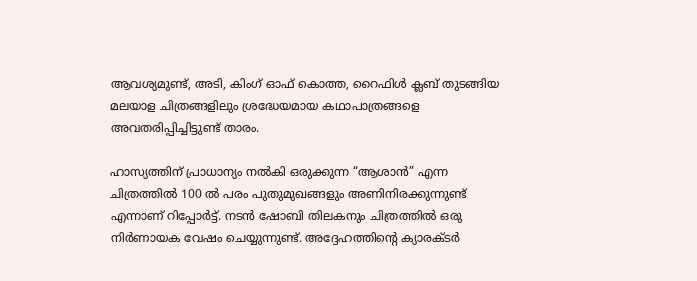ആവശ്യമുണ്ട്, അടി, കിംഗ്‌ ഓഫ് കൊത്ത, റൈഫിൾ ക്ലബ് തുടങ്ങിയ മലയാള ചിത്രങ്ങളിലും ശ്രദ്ധേയമായ കഥാപാത്രങ്ങളെ അവതരിപ്പിച്ചിട്ടുണ്ട് താരം.

ഹാസ്യത്തിന് പ്രാധാന്യം നൽകി ഒരുക്കുന്ന “ആശാൻ” എന്ന ചിത്രത്തിൽ 100 ൽ പരം പുതുമുഖങ്ങളും അണിനിരക്കുന്നുണ്ട് എന്നാണ് റിപ്പോർട്ട്. നടൻ ഷോബി തിലകനും ചിത്രത്തിൽ ഒരു നിർണായക വേഷം ചെയ്യുന്നുണ്ട്. അദ്ദേഹത്തിൻ്റെ ക്യാരക്ടർ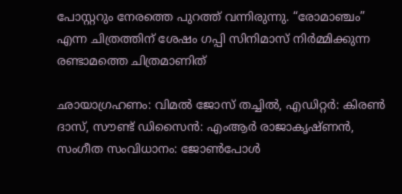പോസ്റ്ററും നേരത്തെ പുറത്ത് വന്നിരുന്നു. “രോമാഞ്ചം” എന്ന ചിത്രത്തിന് ശേഷം ഗപ്പി സിനിമാസ് നിർമ്മിക്കുന്ന രണ്ടാമത്തെ ചിത്രമാണിത്

ഛായാഗ്രഹണം: വിമൽ ജോസ് തച്ചിൽ, എഡിറ്റർ: കിരൺ ദാസ്, സൗണ്ട് ഡിസൈൻ: എംആർ രാജാകൃഷ്ണൻ, സംഗീത സംവിധാനം: ജോൺപോള്‍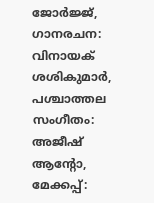ജോര്‍ജ്ജ്, ഗാനരചന: വിനായക് ശശികുമാർ, പശ്ചാത്തല സംഗീതം: അജീഷ് ആന്‍റോ, മേക്കപ്പ്: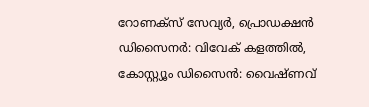റോണക്സ് സേവ്യർ, പ്രൊഡക്ഷൻ ഡിസൈനർ: വിവേക് കളത്തിൽ, കോസ്റ്റ്യൂം ഡിസൈൻ: വൈഷ്ണവ്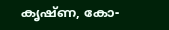കൃഷ്ണ, കോ-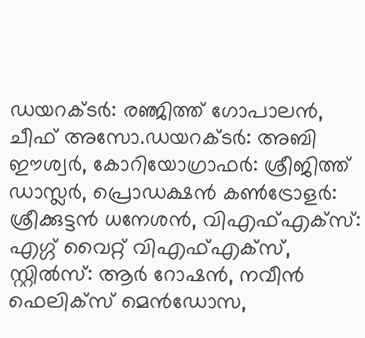ഡയറക്ടർ: രഞ്ജിത്ത് ഗോപാലൻ, ചീഫ് അസോ.ഡയറക്ടർ: അബി ഈശ്വർ, കോറിയോഗ്രാഫർ: ശ്രീജിത്ത് ഡാസ്ലർ, പ്രൊഡക്ഷൻ കൺട്രോളർ: ശ്രീക്കുട്ടൻ ധനേശൻ, വിഎഫ്എക്സ്: എഗ്ഗ് വൈറ്റ് വിഎഫ്എക്സ്, സ്റ്റിൽസ്: ആർ റോഷൻ, നവീൻ ഫെലിക്സ് മെൻഡോസ,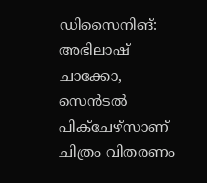ഡിസൈനിങ്: അഭിലാഷ് ചാക്കോ, സെൻടൽ പിക്ചേഴ്സാണ് ചിത്രം വിതരണം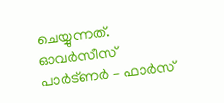ചെയ്യുന്നത്. ഓവർസീസ് പാർട്ണർ – ഫാർസ്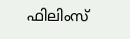ഫിലിംസ്